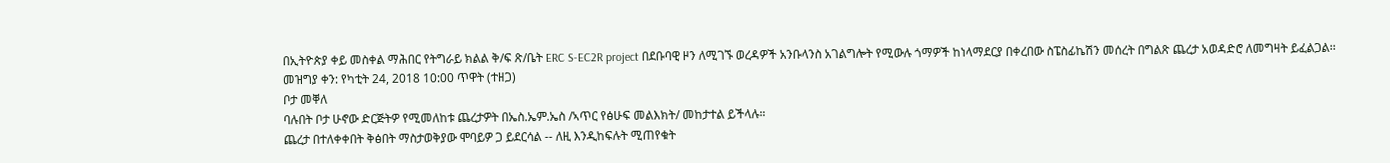በኢትዮጵያ ቀይ መስቀል ማሕበር የትግራይ ክልል ቅ/ፍ ጽ/ቤት ERC S-EC2R project በደቡባዊ ዞን ለሚገኙ ወረዳዎች አንቡላንስ አገልግሎት የሚውሉ ጎማዎች ከነላማደርያ በቀረበው ስፔስፊኬሽን መሰረት በግልጽ ጨረታ አወዳድሮ ለመግዛት ይፈልጋል፡፡
መዝግያ ቀን: የካቲት 24, 2018 10:00 ጥዋት (ተዘጋ)
ቦታ መቐለ
ባሉበት ቦታ ሁኖው ድርጅትዎ የሚመለከቱ ጨረታዎት በኤስ.ኤም.ኤስ /ኣጥር የፅሁፍ መልእክት/ መከታተል ይችላሉ።
ጨረታ በተለቀቀበት ቅፅበት ማስታወቅያው ሞባይዎ ጋ ይደርሳል -- ለዚ እንዲከፍሉት ሚጠየቁት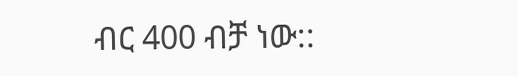ብር 400 ብቻ ነው::